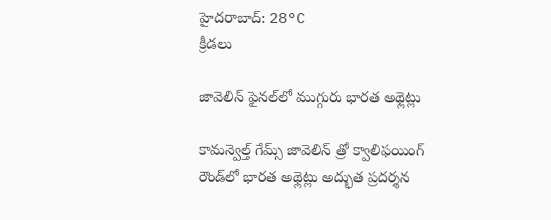హైదరాబాద్: 28°C
క్రీడలు

జావెలిన్‌ ఫైనల్‌లో ముగ్గురు భారత అథ్లెట్లు

కామన్వెల్త్ గేమ్స్‌ జావెలిన్‌ త్రో క్వాలిఫయింగ్‌ రౌండ్‌లో భారత అథ్లెట్లు అద్భుత ప్రదర్శన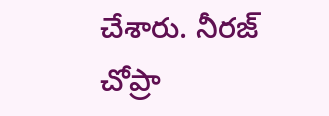చేశారు. నీరజ్‌ చోప్రా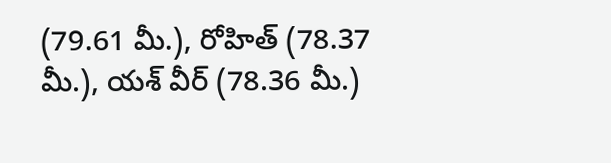(79.61 మీ.), రోహిత్‌ (78.37 మీ.), యశ్‌ వీర్‌ (78.36 మీ.)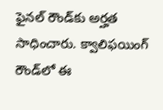ఫైనల్‌ రౌండ్‌కు అర్హత సాధించారు. క్వాలిఫయింగ్‌ రౌండ్‌లో ఈ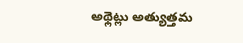అథ్లెట్లు అత్యుత్తమ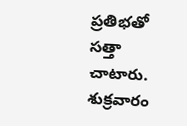ప్రతిభతో సత్తా చాటారు. శుక్రవారం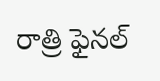రాత్రి ఫైనల్‌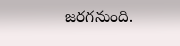జరగనుంది.